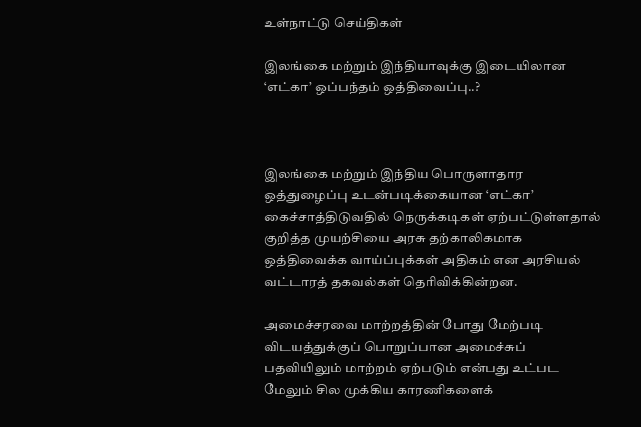உள்நாட்டு செய்திகள்

இலங்கை மற்றும் இந்தியாவுக்கு இடையிலான ‘எட்கா’ ஒப்பந்தம் ஒத்திவைப்பு..?



இலங்கை மற்றும் இந்திய பொருளாதார ஒத்துழைப்பு உடன்படிக்கையான ‘எட்கா’ கைச்சாத்திடுவதில் நெருக்கடிகள் ஏற்பட்டுள்ளதால் குறித்த முயற்சியை அரசு தற்காலிகமாக ஒத்திவைக்க வாய்ப்புக்கள் அதிகம் என அரசியல் வட்டாரத் தகவல்கள் தெரிவிக்கின்றன.

அமைச்சரவை மாற்றத்தின் போது மேற்படி விடயத்துக்குப் பொறுப்பான அமைச்சுப் பதவியிலும் மாற்றம் ஏற்படும் என்பது உட்பட மேலும் சில முக்கிய காரணிகளைக்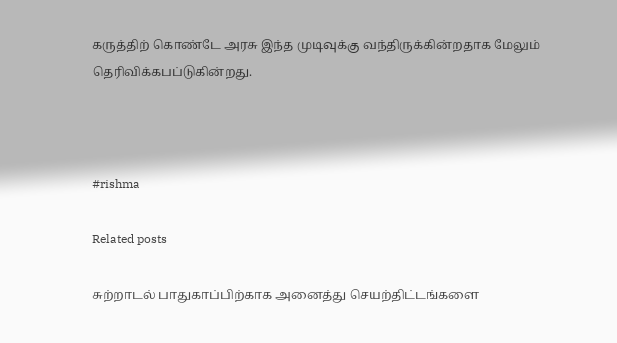கருத்திற் கொண்டே அரசு இந்த முடிவுக்கு வந்திருக்கின்றதாக மேலும் தெரிவிக்கபப்டுகின்றது.



#rishma

Related posts

சுற்றாடல் பாதுகாப்பிற்காக அனைத்து செயற்திட்டங்களை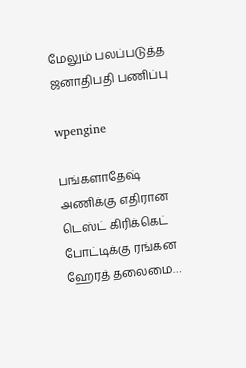மேலும் பலப்படுத்த ஜனாதிபதி பணிப்பு

wpengine

பங்களாதேஷ் அணிக்கு எதிரான டெஸ்ட் கிரிக்கெட் போட்டிக்கு ரங்கன ஹேரத் தலைமை…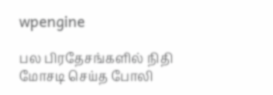wpengine

பல பிரதேசங்களில் நிதி மோசடி செய்த போலி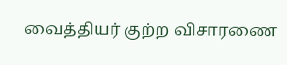வைத்தியர் குற்ற விசாரணை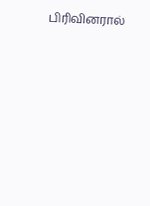பிரிவினரால்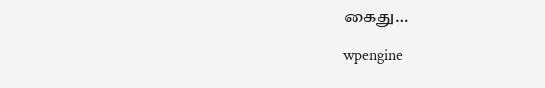கைது…

wpengine